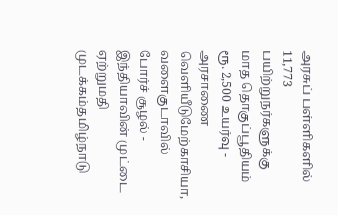அரசுப் பள்ளிகளில் 11,773 பயிற்றுநர்களுக்கு மாத தொகுப்பூதியம் ரூ. 2,500 உயர்வு - அரசாணை வெளியீடுமேற்காசியா, வளைகுடாவில் போர்ச் சூழல் - இந்தியாவின் முட்டை ஏற்றுமதி முடக்கம்தமிழ்நாடு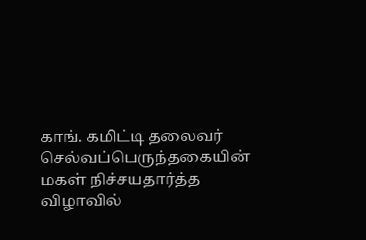காங். கமிட்டி தலைவர் செல்வப்பெருந்தகையின் மகள் நிச்சயதார்த்த விழாவில்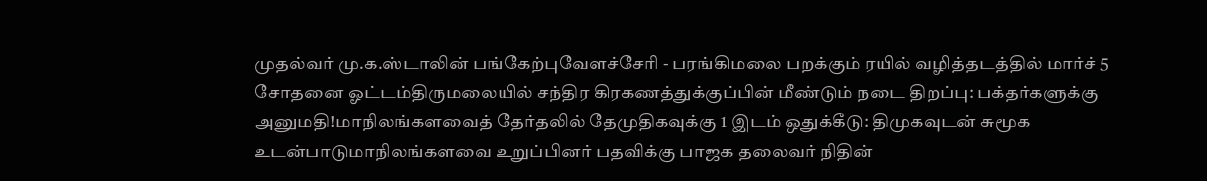முதல்வர் மு.க.ஸ்டாலின் பங்கேற்புவேளச்சேரி - பரங்கிமலை பறக்கும் ரயில் வழித்தடத்தில் மார்ச் 5 சோதனை ஓட்டம்திருமலையில் சந்திர கிரகணத்துக்குப்பின் மீண்டும் நடை திறப்பு: பக்தர்களுக்கு அனுமதி!மாநிலங்களவைத் தேர்தலில் தேமுதிகவுக்கு 1 இடம் ஒதுக்கீடு: திமுகவுடன் சுமூக உடன்பாடுமாநிலங்களவை உறுப்பினர் பதவிக்கு பாஜக தலைவர் நிதின்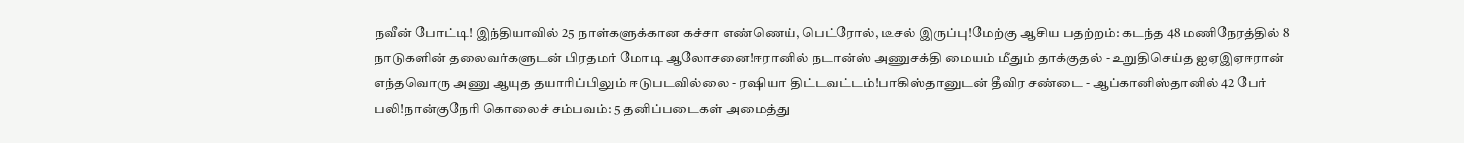நவீன் போட்டி! இந்தியாவில் 25 நாள்களுக்கான கச்சா எண்ணெய், பெட்ரோல், டீசல் இருப்பு!மேற்கு ஆசிய பதற்றம்: கடந்த 48 மணிநேரத்தில் 8 நாடுகளின் தலைவர்களுடன் பிரதமர் மோடி ஆலோசனை!ஈரானில் நடான்ஸ் அணுசக்தி மையம் மீதும் தாக்குதல் - உறுதிசெய்த ஐஏஇஏஈரான் எந்தவொரு அணு ஆயுத தயாரிப்பிலும் ஈடுபடவில்லை - ரஷியா திட்டவட்டம்!பாகிஸ்தானுடன் தீவிர சண்டை - ஆப்கானிஸ்தானில் 42 பேர் பலி!நான்குநேரி கொலைச் சம்பவம்: 5 தனிப்படைகள் அமைத்து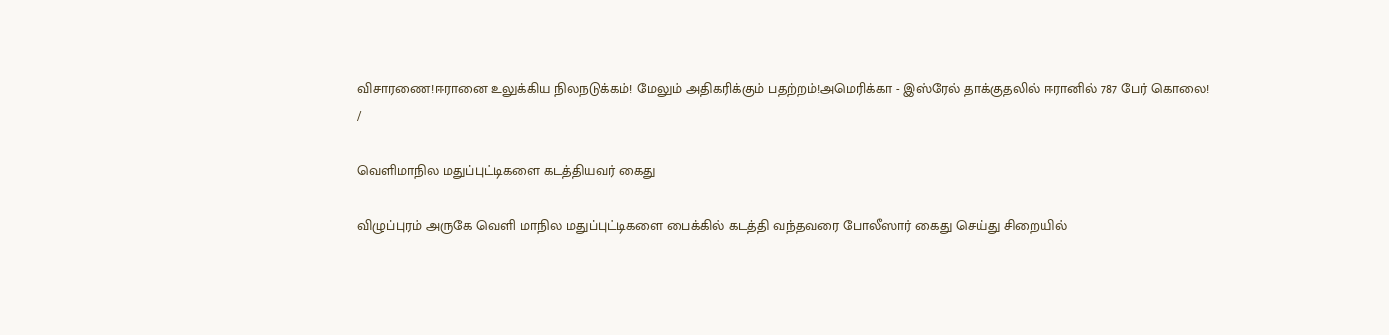விசாரணை!ஈரானை உலுக்கிய நிலநடுக்கம்! மேலும் அதிகரிக்கும் பதற்றம்!அமெரிக்கா - இஸ்ரேல் தாக்குதலில் ஈரானில் 787 பேர் கொலை!
/

வெளிமாநில மதுப்புட்டிகளை கடத்தியவர் கைது

விழுப்புரம் அருகே வெளி மாநில மதுப்புட்டிகளை பைக்கில் கடத்தி வந்தவரை போலீஸார் கைது செய்து சிறையில்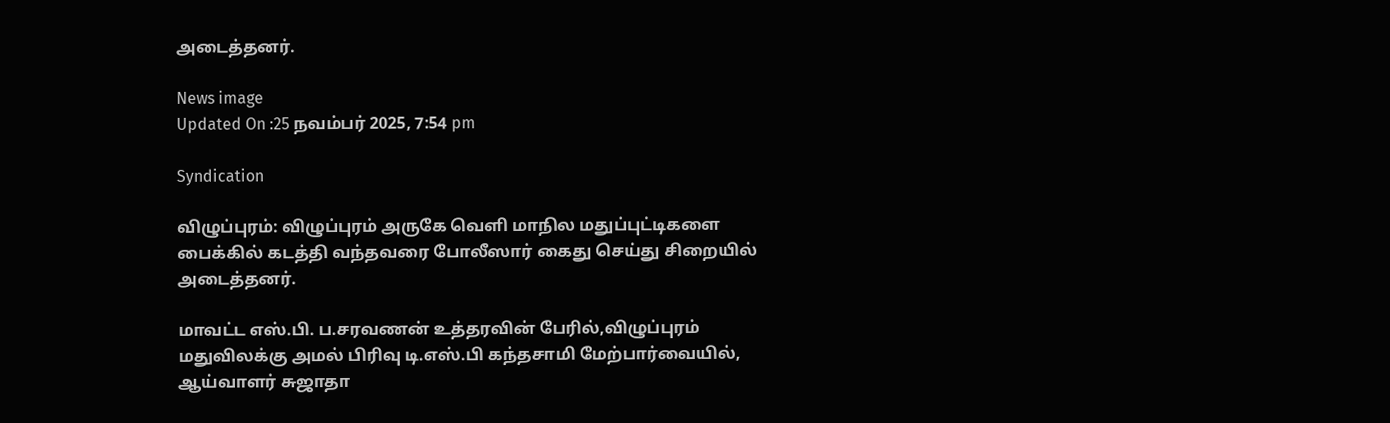அடைத்தனர்.

News image
Updated On :25 நவம்பர் 2025, 7:54 pm

Syndication

விழுப்புரம்: விழுப்புரம் அருகே வெளி மாநில மதுப்புட்டிகளை பைக்கில் கடத்தி வந்தவரை போலீஸார் கைது செய்து சிறையில் அடைத்தனர்.

மாவட்ட எஸ்.பி. ப.சரவணன் உத்தரவின் பேரில்,விழுப்புரம் மதுவிலக்கு அமல் பிரிவு டி.எஸ்.பி கந்தசாமி மேற்பார்வையில், ஆய்வாளர் சுஜாதா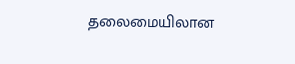தலைமையிலான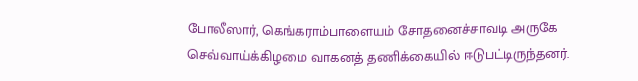போலீஸார், கெங்கராம்பாளையம் சோதனைச்சாவடி அருகே செவ்வாய்க்கிழமை வாகனத் தணிக்கையில் ஈடுபட்டிருந்தனர்.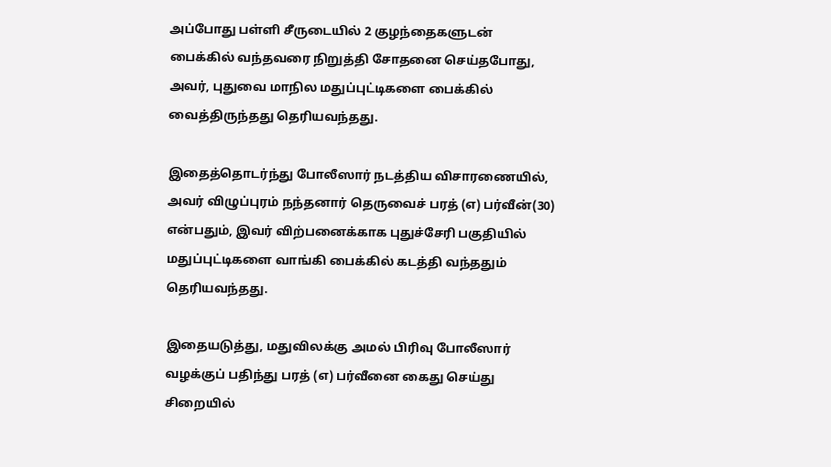அப்போது பள்ளி சீருடையில் 2 குழந்தைகளுடன் பைக்கில் வந்தவரை நிறுத்தி சோதனை செய்தபோது, அவர், புதுவை மாநில மதுப்புட்டிகளை பைக்கில் வைத்திருந்தது தெரியவந்தது.

இதைத்தொடர்ந்து போலீஸார் நடத்திய விசாரணையில், அவர் விழுப்புரம் நந்தனார் தெருவைச் பரத் (எ) பர்வீன்(30) என்பதும், இவர் விற்பனைக்காக புதுச்சேரி பகுதியில் மதுப்புட்டிகளை வாங்கி பைக்கில் கடத்தி வந்ததும் தெரியவந்தது.

இதையடுத்து, மதுவிலக்கு அமல் பிரிவு போலீஸார் வழக்குப் பதிந்து பரத் (எ) பர்வீனை கைது செய்து சிறையில்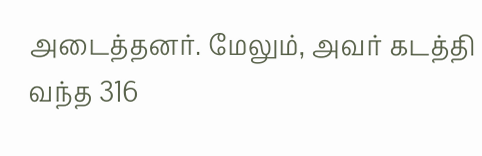அடைத்தனர். மேலும், அவர் கடத்தி வந்த 316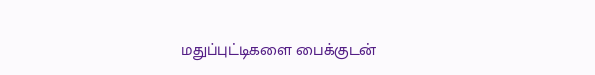மதுப்புட்டிகளை பைக்குடன்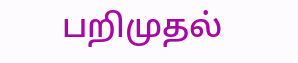பறிமுதல்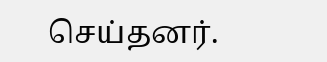செய்தனர்.